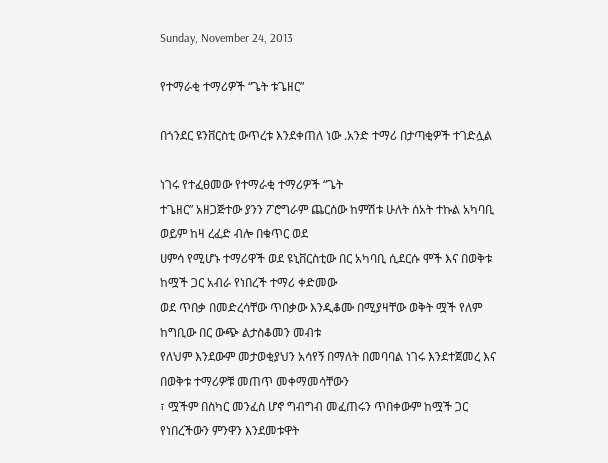Sunday, November 24, 2013

የተማራቂ ተማሪዎች “ጌት ቱጌዘር”

በጎንደር ዩንቨርስቲ ውጥረቱ እንደቀጠለ ነው .አንድ ተማሪ በታጣቂዎች ተገድሏል

ነገሩ የተፈፀመው የተማራቂ ተማሪዎች “ጌት
ተጌዘር” አዘጋጅተው ያንን ፖሮግራም ጨርሰው ከምሽቱ ሁለት ሰአት ተኩል አካባቢ ወይም ከዛ ረፈድ ብሎ በቁጥር ወደ
ሀምሳ የሚሆኑ ተማሪዋች ወደ ዩኒቨርስቲው በር አካባቢ ሲደርሱ ሞች እና በወቅቱ ከሟች ጋር አብራ የነበረች ተማሪ ቀድመው
ወደ ጥበቃ በመድረሳቸው ጥበቃው እንዲቆሙ በሚያዛቸው ወቅት ሟች የለም ከግቢው በር ውጭ ልታስቆመን መብቱ
የለህም እንደውም መታወቂያህን አሳየኝ በማለት በመባባል ነገሩ እንደተጀመረ እና በወቅቱ ተማሪዎቹ መጠጥ መቀማመሳቸውን
፣ ሟችም በስካር መንፈስ ሆኖ ግብግብ መፈጠሩን ጥበቀውም ከሟች ጋር የነበረችውን ምንዋን እንደመቱዋት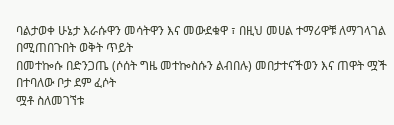ባልታወቀ ሁኔታ እራሱዋን መሳትዋን እና መውደቁዋ ፣ በዚህ መሀል ተማሪዋቹ ለማገላገል በሚጠበጉበት ወቅት ጥይት
በመተኰሱ በድንጋጤ (ሶሰት ግዜ መተኰስሱን ልብበሉ) መበታተናችወን እና ጠዋት ሟች በተባለው ቦታ ደም ፈሶት
ሟቶ ስለመገኘቱ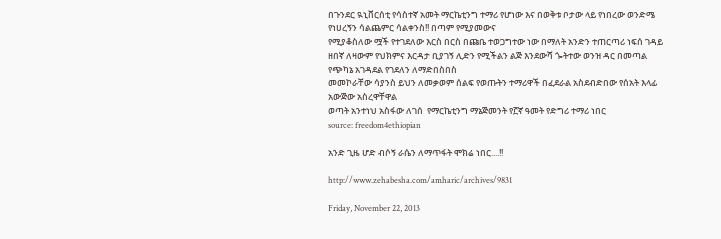በጉንደር ዪኒቨርሰቲ የሳስተኛ አመት ማርኬቲንግ ተማሪ የሆነው እና በወቅቱ ቦታው ላይ የነበረው ወንድሜ
የነሀረኝን ሳልጨምር ሳልቀንስ!! በጣም የሚያመውና
የሚያቆስለው ሟች የተገደለው እርስ በርስ በጩቤ ተወጋግተው ነው በማለት አንድን ተጠርጣሪ ነፍሰ ገዳይ
ዘበኛ ለዛውም የህክምና እርዳታ ቢያገኝ ሊድን የሚችልን ልጅ እንደውሻ ጐትተው ወንዝ ዳር በመጣል የጭካኔ አገዳደል የገደለን ለማድበስበስ
መመኮራቸው ሳያንስ ይህን ለመቃወም ሰልፍ የወጡትን ተማሪዋች በፈደራል አስደብድበው የሰአት እላፊ አውጅው አስረዋቸዋል
ወጣት አንተነህ አስፋው ለገሰ  የማርኬቲንግ ማኔጅመንት የ፫ኛ ዓመት የድግሪ ተማሪ ነበር
source: freedom4ethiopian

አንድ ጊዜ ሆድ ብሶኝ ራሴን ለማጥፋት ሞክሬ ነበር....!!

http://www.zehabesha.com/amharic/archives/9831

Friday, November 22, 2013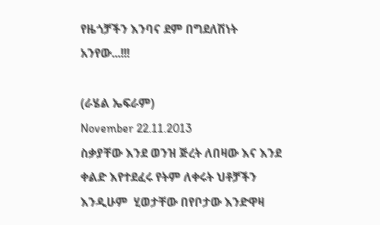የዜጎቻችን እንባና ደም በግደለሽነት አንየው...!!!

(ራሄል ኤፍራም)
November 22.11.2013
ስቃያቸው እንደ ወንዝ ጅረት ለበዛው እና እንደ ቀልድ እየተደፈሩ የትም ለቀሩት ህቶቻችን እንዲሁም  ሂወታቸው በየቦታው እንድዋዛ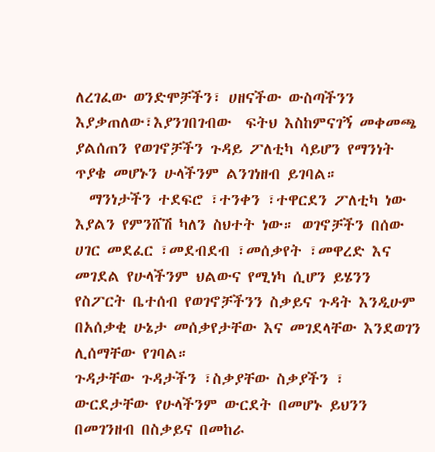ለረገፈው ወንድሞቻችን፣ ሀዘናችው ውስጣችንን እያቃጠለው፣እያንገበገብው  ፍትህ እስከምናገኝ መቀመጫ ያልሰጠን የወገኖቻችን ጉዳይ ፖለቲካ ሳይሆን የማንነት ጥያቄ መሆኑን ሁላችንም ልንገነዘብ ይገባል።
  ማንነታችን ተደፍሮ ፣ተንቀን ፣ተዋርደን ፖለቲካ ነው እያልን የምንሸሽ ካለን ስህተት ነው። ወገኖቻችን በሰው ሀገር መደፈር ፣መደብደብ ፣መሰቃየት ፣መዋረድ እና መገደል የሁላችንም ህልውና የሚነካ ሲሆን ይሄንን የስፖርት ቤተሰብ የወገኖቻችንን ስቃይና ጉዳት እንዲሁም በአሰቃቂ ሁኔታ መሰቃየታቸው እና መገደላቸው እንደወገን ሊሰማቸው የገባል።
ጉዳታቸው ጉዳታችን ፣ስቃያቸው ስቃያችን ፣ ውርደታቸው የሁላችንም ውርደት በመሆኑ ይህንን በመገንዘብ በስቃይና በመከራ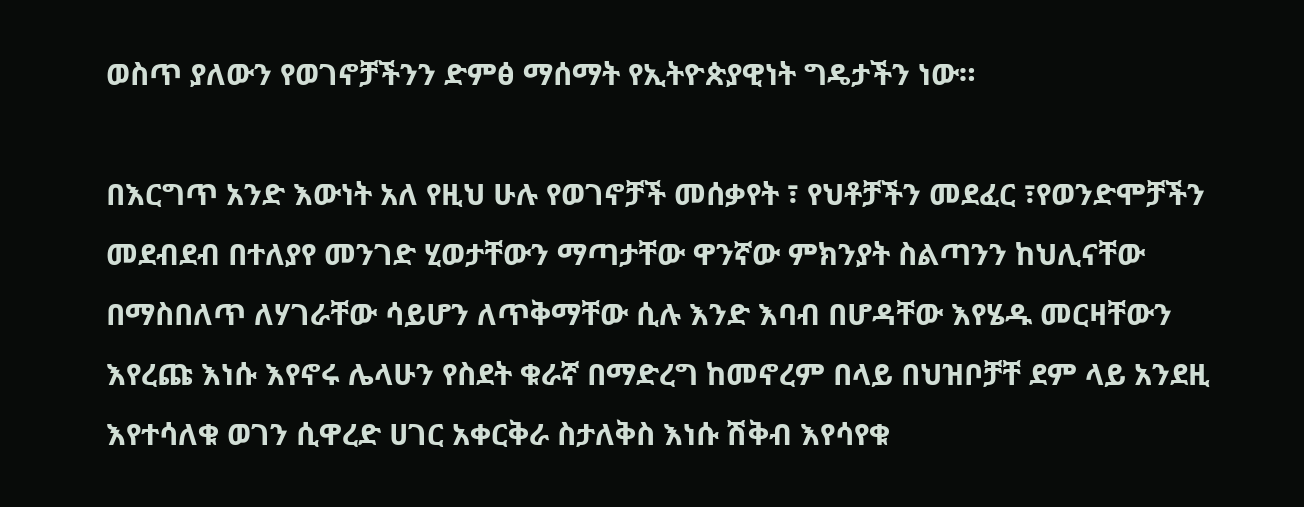ወስጥ ያለውን የወገኖቻችንን ድምፅ ማሰማት የኢትዮጵያዊነት ግዴታችን ነው።

በእርግጥ አንድ እውነት አለ የዚህ ሁሉ የወገኖቻች መሰቃየት ፣ የህቶቻችን መደፈር ፣የወንድሞቻችን መደብደብ በተለያየ መንገድ ሂወታቸውን ማጣታቸው ዋንኛው ምክንያት ስልጣንን ከህሊናቸው በማስበለጥ ለሃገራቸው ሳይሆን ለጥቅማቸው ሲሉ እንድ እባብ በሆዳቸው እየሄዱ መርዛቸውን እየረጩ እነሱ እየኖሩ ሌላሁን የስደት ቁራኛ በማድረግ ከመኖረም በላይ በህዝቦቻቸ ደም ላይ አንደዚ እየተሳለቁ ወገን ሲዋረድ ሀገር አቀርቅራ ስታለቅስ እነሱ ሽቅብ እየሳየቁ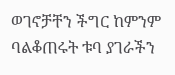ወገኖቻቸን ችግር ከምንም ባልቆጠሩት ቱባ ያገራችን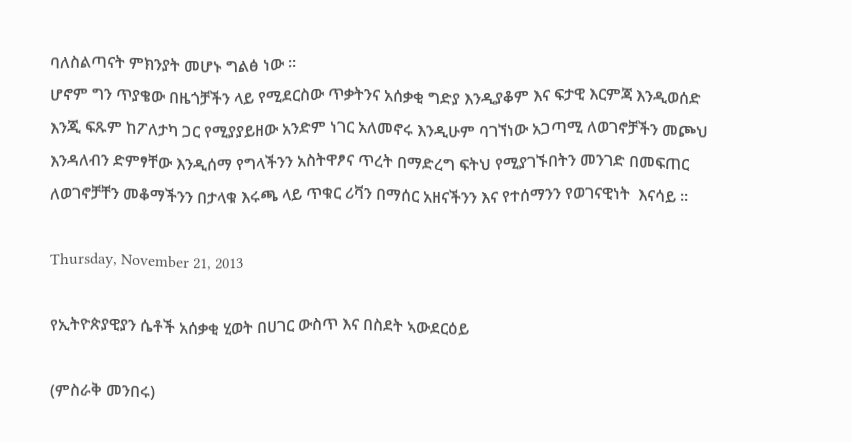ባለስልጣናት ምክንያት መሆኑ ግልፅ ነው ።
ሆኖም ግን ጥያቄው በዜጎቻችን ላይ የሚደርስው ጥቃትንና አሰቃቂ ግድያ እንዲያቆም እና ፍታዊ እርምጃ እንዲወሰድ እንጂ ፍጹም ከፖለታካ ጋር የሚያያይዘው አንድም ነገር አለመኖሩ እንዲሁም ባገኘነው አጋጣሚ ለወገኖቻችን መጮህ እንዳለብን ድምፃቸው እንዲሰማ የግላችንን አስትዋፆና ጥረት በማድረግ ፍትህ የሚያገኙበትን መንገድ በመፍጠር ለወገኖቻቸን መቆማችንን በታላቁ እሩጫ ላይ ጥቁር ሪቫን በማሰር አዘናችንን እና የተሰማንን የወገናዊነት  እናሳይ ።

Thursday, November 21, 2013

የኢትዮጵያዊያን ሴቶች አሰቃቂ ሂወት በሀገር ውስጥ እና በስደት ኣውደርዕይ

(ምስራቅ መንበሩ)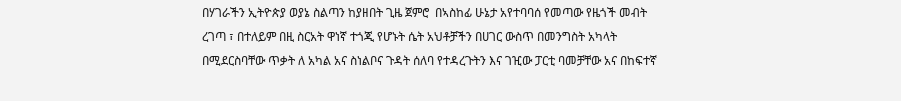በሃገራችን ኢትዮጵያ ወያኔ ስልጣን ከያዘበት ጊዜ ጀምሮ  በኣስከፊ ሁኔታ አየተባባሰ የመጣው የዜጎች መብት ረገጣ ፣ በተለይም በዚ ስርአት ዋነኛ ተጎጂ የሆኑት ሴት አህቶቻችን በሀገር ውስጥ በመንግስት አካላት በሚደርስባቸው ጥቃት ለ አካል አና ስነልቦና ጉዳት ሰለባ የተዳረጉትን እና ገዢው ፓርቲ ባመቻቸው አና በከፍተኛ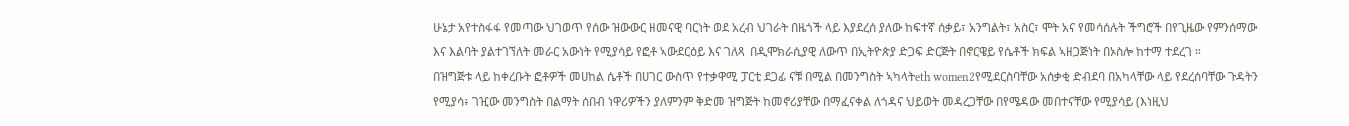ሁኔታ አየተስፋፋ የመጣው ህገወጥ የሰው ዝውውር ዘመናዊ ባርነት ወደ አረብ ህገራት በዜጎች ላይ እያደረሰ ያለው ከፍተኛ ሰቃይ፣ አንግልት፣ አስር፣ ሞት አና የመሳሰሉት ችግሮች በየጊዜው የምንሰማው እና እልባት ያልተገኘለት መራር አውነት የሚያሳይ የፎቶ ኣውደርዕይ እና ገለጻ  በዲሞክራሲያዊ ለውጥ በኢትዮጵያ ድጋፍ ድርጅት በኖርዌይ የሴቶች ክፍል ኣዘጋጅነት በኦስሎ ከተማ ተደረገ ።
በዝግጅቱ ላይ ከቀረቡት ፎቶዎች መሀከል ሴቶች በሀገር ውስጥ የተቃዋሚ ፓርቲ ደጋፊ ናቹ በሚል በመንግስት ኣካላትeth women2የሚደርስባቸው አሰቃቂ ድብደባ በአካላቸው ላይ የደረሰባቸው ጉዳትን የሚያሳ፥ ገዢው መንግስት በልማት ሰበብ ነዋሪዎችን ያለምንም ቅድመ ዝግጅት ከመኖሪያቸው በማፈናቀል ለጎዳና ህይወት መዳረጋቸው በየሜዳው መበተናቸው የሚያሳይ (እነዚህ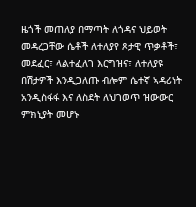ዜጎች መጠለያ በማጣት ለጎዳና ህይወት መዳረጋቸው ሴቶች ለተለያየ ጾታዊ ጥቃቶች፣ መደፈር፣ ላልተፈለገ እርግዝና፣ ለተለያዩ በሽታዎች እንዲጋለጡ ብሎም ሴተኛ ኣዳሪነት አንዲስፋፋ እና ለስደት ለህገወጥ ዝውውር ምክኒያት መሆኑ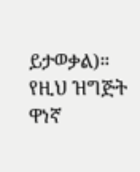ይታወቃል)።
የዚህ ዝግጅት ዋነኛ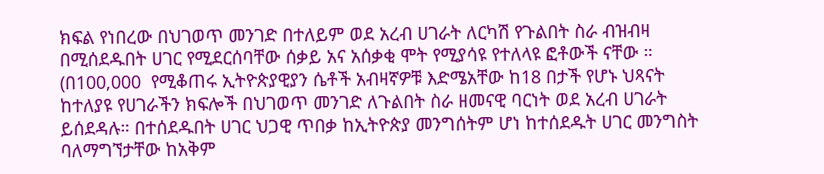ክፍል የነበረው በህገወጥ መንገድ በተለይም ወደ አረብ ሀገራት ለርካሽ የጉልበት ስራ ብዝብዛ  በሚሰደዱበት ሀገር የሚደርሰባቸው ሰቃይ አና አሰቃቂ ሞት የሚያሳዩ የተለላዩ ፎቶውች ናቸው ።
(በ100,000  የሚቆጠሩ ኢትዮጵያዊያን ሴቶች አብዛኛዎቹ እድሜአቸው ከ18 በታች የሆኑ ህጻናት ከተለያዩ የሀገራችን ክፍሎች በህገወጥ መንገድ ለጉልበት ስራ ዘመናዊ ባርነት ወደ አረብ ሀገራት ይሰደዳሉ። በተሰደዱበት ሀገር ህጋዊ ጥበቃ ከኢትዮጵያ መንግሰትም ሆነ ከተሰደዱት ሀገር መንግስት ባለማግኘታቸው ከአቅም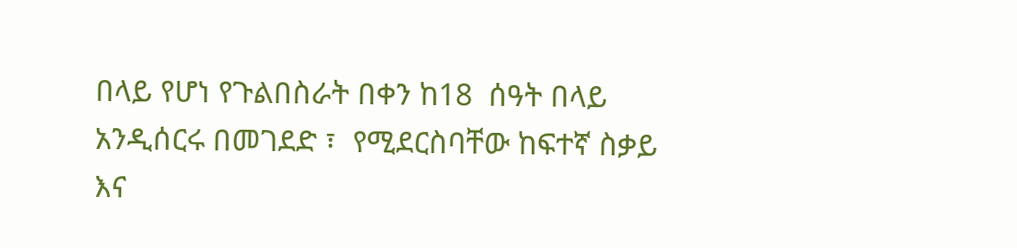በላይ የሆነ የጉልበስራት በቀን ከ18  ሰዓት በላይ አንዲሰርሩ በመገደድ ፣  የሚደርስባቸው ከፍተኛ ስቃይ እና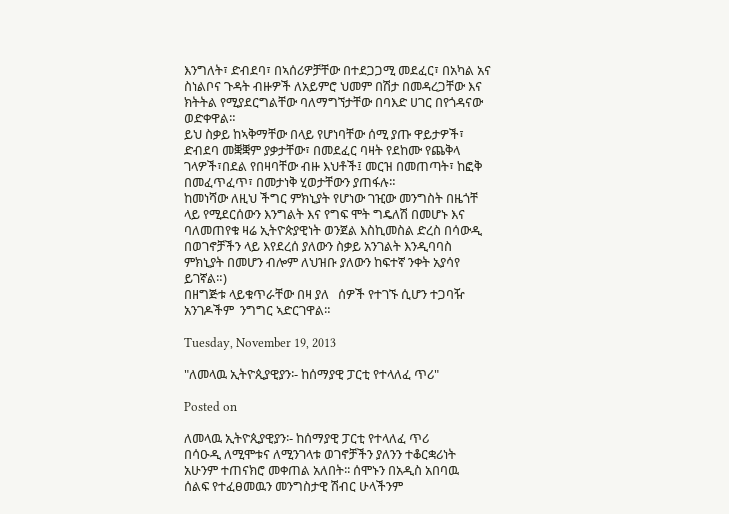እንግለት፣ ድብደባ፣ በኣሰሪዎቻቸው በተደጋጋሚ መደፈር፣ በአካል አና ስነልቦና ጉዳት ብዙዎች ለአይምሮ ህመም በሽታ በመዳረጋቸው እና ክትትል የሚያደርግልቸው ባለማግኘታቸው በባእድ ሀገር በየጎዳናው ወድቀዋል።
ይህ ስቃይ ከኣቅማቸው በላይ የሆነባቸው ሰሚ ያጡ ዋይታዎች፣ ድብደባ መቛቛም ያቃታቸው፣ በመደፈር ባዛት የደከሙ የጨቅላ ገላዎች፣በደል የበዛባቸው ብዙ እህቶች፤ መርዝ በመጠጣት፣ ከፎቅ በመፈጥፈጥ፣ በመታነቅ ሂወታቸውን ያጠፋሉ።
ከመነሻው ለዚህ ችግር ምክኒያት የሆነው ገዢው መንግስት በዜጎቸ ላይ የሚደርሰውን እንግልት እና የግፍ ሞት ግዴለሽ በመሆኑ እና ባለመጠየቁ ዛሬ ኢትዮጵያዊነት ወንጀል እስኪመስል ድረስ በሳውዲ በወገኖቻችን ላይ እየደረሰ ያለውን ስቃይ አንገልት እንዲባባስ ምክኒያት በመሆን ብሎም ለህዝቡ ያለውን ከፍተኛ ንቀት አያሳየ ይገኛል።)
በዘግጅቱ ላይቁጥራቸው በዛ ያለ   ሰዎች የተገኙ ሲሆን ተጋባዥ አንገዶችም  ንግግር ኣድርገዋል።

Tuesday, November 19, 2013

"ለመላዉ ኢትዮጲያዊያን፡- ከሰማያዊ ፓርቲ የተላለፈ ጥሪ"

Posted on

ለመላዉ ኢትዮጲያዊያን፡- ከሰማያዊ ፓርቲ የተላለፈ ጥሪ
በሳዑዲ ለሚሞቱና ለሚንገላቱ ወገኖቻችን ያለንን ተቆርቋሪነት
አሁንም ተጠናክሮ መቀጠል አለበት፡፡ ሰሞኑን በአዲስ አበባዉ
ሰልፍ የተፈፀመዉን መንግስታዊ ሽብር ሁላችንም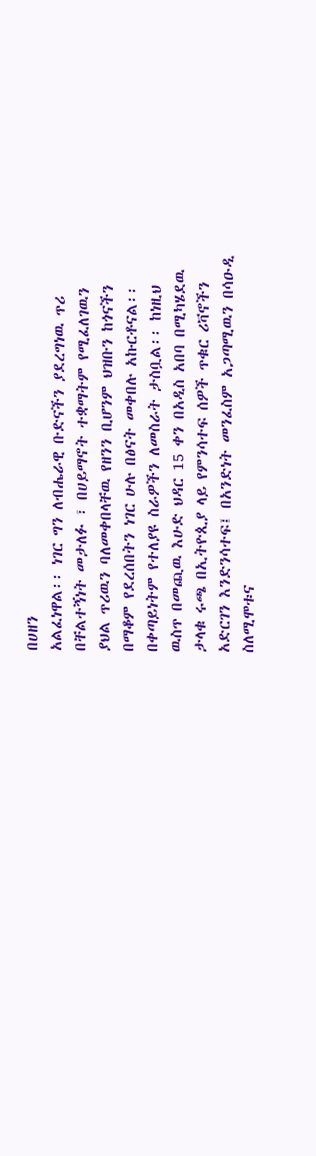በሀዘን
አልፈነዋል፡፡ ነገር ግን ለብሔራዊ ቡድናችን ያደረግነዉ ጥሪ
በቸልተኝነት መታለፉ ፣ በሀይማኖት ተቋማትም የሚፈለገዉን
ያህል ጥሪዉን ባለመቀበላቸዉ የዘንን ቢሆንም ህዝቡን ከጎናችን
በማቆም የደረሰበትን ነገር ሁሉ በፅናት መቀበሉ አኩርቶናል፡፡
በቀጣይነትም የተለያዩ ስራዎችን ለመስራት ታስቧል፡፡ ከነዚህ
ዉስጥ በመጪዉ እሁድ ህዳር 15 ቀን በአዲስ አበባ በሚካሄደዉ
ታላቁ ሩጫ በኢትዮጲያ ላይ የምንሳተፍ ሰዎች ጥቁር ሪቫኖችን
አድርገን እንድንሳተፍ፤ በአንድነት መንፈስም አጋጣሚዉን በሳዑዲ
ስለሚሞቱና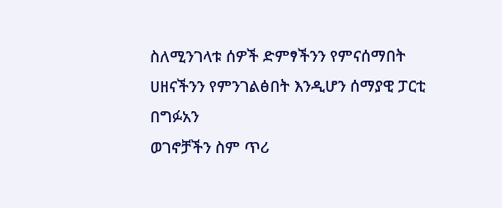ስለሚንገላቱ ሰዎች ድምፃችንን የምናሰማበት
ሀዘናችንን የምንገልፅበት እንዲሆን ሰማያዊ ፓርቲ በግፉአን
ወገኖቻችን ስም ጥሪ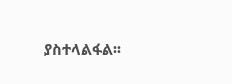ያስተላልፋል፡፡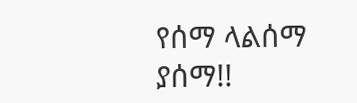የሰማ ላልሰማ ያሰማ!!